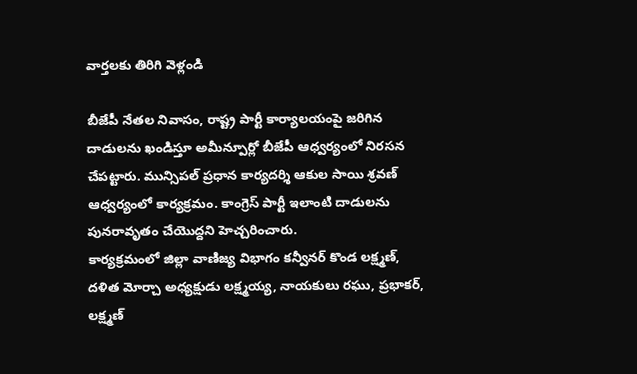వార్తలకు తిరిగి వెళ్లండి

బీజేపీ నేతల నివాసం, రాష్ట్ర పార్టీ కార్యాలయంపై జరిగిన దాడులను ఖండిస్తూ అమీన్పూర్లో బీజేపీ ఆధ్వర్యంలో నిరసన చేపట్టారు. మున్సిపల్ ప్రధాన కార్యదర్శి ఆకుల సాయి శ్రవణ్ ఆధ్వర్యంలో కార్యక్రమం. కాంగ్రెస్ పార్టీ ఇలాంటి దాడులను పునరావృతం చేయొద్దని హెచ్చరించారు.
కార్యక్రమంలో జిల్లా వాణిజ్య విభాగం కన్వీనర్ కొండ లక్ష్మణ్, దళిత మోర్చా అధ్యక్షుడు లక్ష్మయ్య, నాయకులు రఘు, ప్రభాకర్, లక్ష్మణ్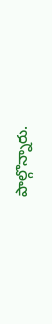పాల్గొన్నారు.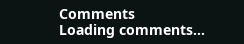Comments
Loading comments...